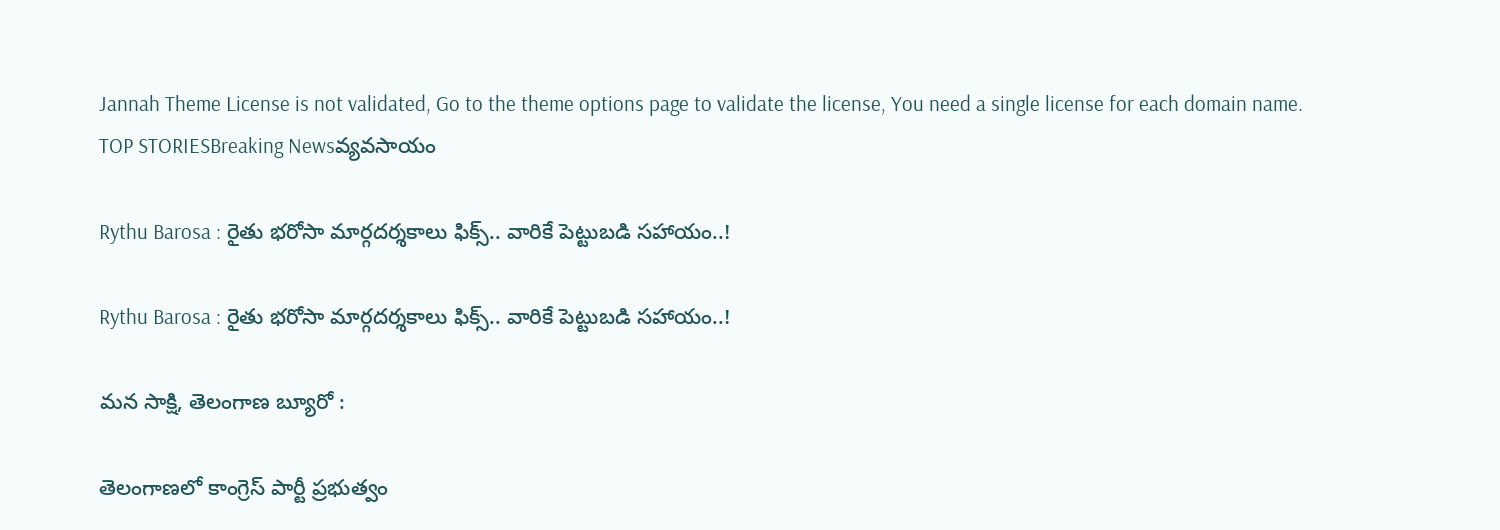Jannah Theme License is not validated, Go to the theme options page to validate the license, You need a single license for each domain name.
TOP STORIESBreaking Newsవ్యవసాయం

Rythu Barosa : రైతు భరోసా మార్గదర్శకాలు ఫిక్స్.. వారికే పెట్టుబడి సహాయం..!

Rythu Barosa : రైతు భరోసా మార్గదర్శకాలు ఫిక్స్.. వారికే పెట్టుబడి సహాయం..!

మన సాక్షి, తెలంగాణ బ్యూరో :

తెలంగాణలో కాంగ్రెస్ పార్టీ ప్రభుత్వం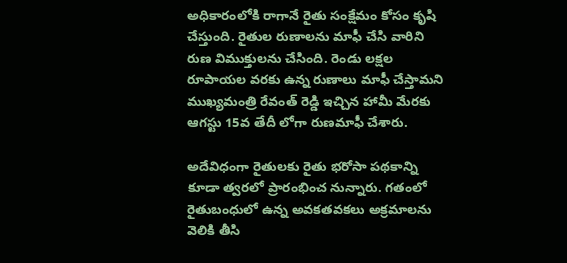అధికారంలోకి రాగానే రైతు సంక్షేమం కోసం కృషి చేస్తుంది. రైతుల రుణాలను మాఫీ చేసి వారిని రుణ విముక్తులను చేసింది. రెండు లక్షల రూపాయల వరకు ఉన్న రుణాలు మాఫీ చేస్తామని ముఖ్యమంత్రి రేవంత్ రెడ్డి ఇచ్చిన హామీ మేరకు ఆగస్టు 15వ తేదీ లోగా రుణమాఫీ చేశారు.

అదేవిధంగా రైతులకు రైతు భరోసా పథకాన్ని కూడా త్వరలో ప్రారంభించ నున్నారు. గతంలో రైతుబంధులో ఉన్న అవకతవకలు అక్రమాలను వెలికి తీసి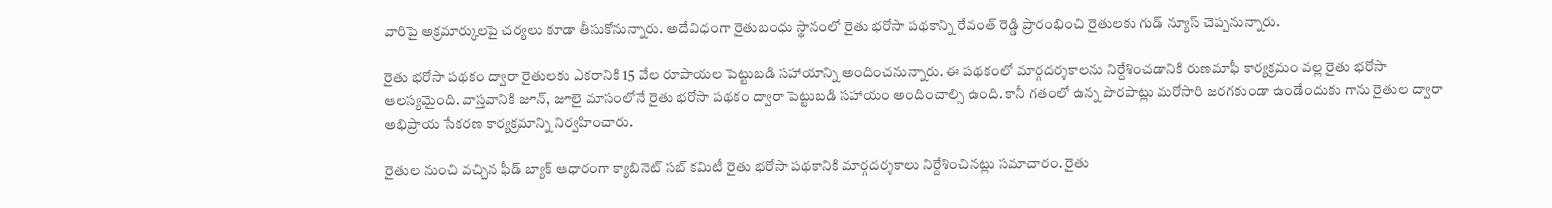వారిపై అక్రమార్కులపై చర్యలు కూడా తీసుకోనున్నారు. అదేవిధంగా రైతుబంధు స్థానంలో రైతు భరోసా పథకాన్ని రేవంత్ రెడ్డి ప్రారంభించి రైతులకు గుడ్ న్యూస్ చెప్పనున్నారు.

రైతు భరోసా పథకం ద్వారా రైతులకు ఎకరానికి 15 వేల రూపాయల పెట్టుబడి సహాయాన్ని అందించనున్నారు. ఈ పథకంలో మార్గదర్శకాలను నిర్దేశించడానికి రుణమాఫీ కార్యక్రమం వల్ల రైతు భరోసా ఆలస్యమైంది. వాస్తవానికి జూన్, జూలై మాసంలోనే రైతు భరోసా పథకం ద్వారా పెట్టుబడి సహాయం అందించాల్సి ఉంది. కానీ గతంలో ఉన్న పొరపాట్లు మరోసారి జరగకుండా ఉండేందుకు గాను రైతుల ద్వారా అభిప్రాయ సేకరణ కార్యక్రమాన్ని నిర్వహించారు.

రైతుల నుంచి వచ్చిన ఫీడ్ బ్యాక్ ఆధారంగా క్యాబినెట్ సబ్ కమిటీ రైతు భరోసా పథకానికి మార్గదర్శకాలు నిర్దేశించినట్లు సమాచారం. రైతు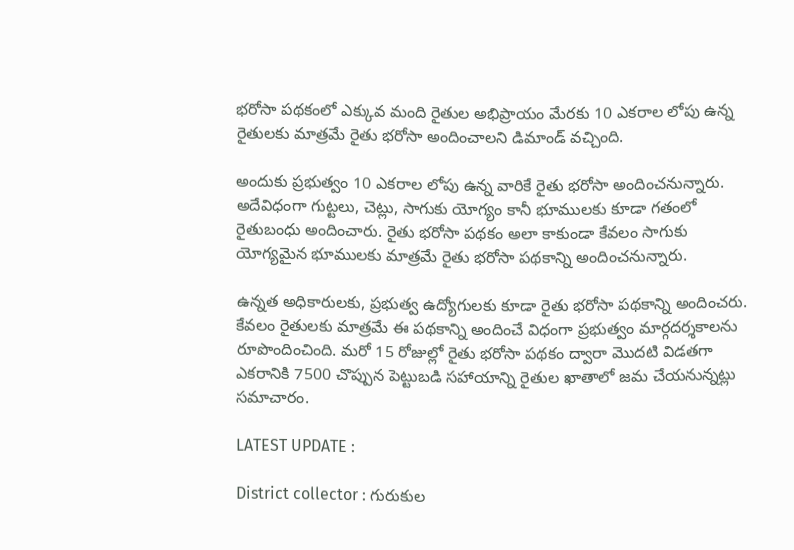భరోసా పథకంలో ఎక్కువ మంది రైతుల అభిప్రాయం మేరకు 10 ఎకరాల లోపు ఉన్న రైతులకు మాత్రమే రైతు భరోసా అందించాలని డిమాండ్ వచ్చింది.

అందుకు ప్రభుత్వం 10 ఎకరాల లోపు ఉన్న వారికే రైతు భరోసా అందించనున్నారు. అదేవిధంగా గుట్టలు, చెట్లు, సాగుకు యోగ్యం కానీ భూములకు కూడా గతంలో రైతుబంధు అందించారు. రైతు భరోసా పథకం అలా కాకుండా కేవలం సాగుకు యోగ్యమైన భూములకు మాత్రమే రైతు భరోసా పథకాన్ని అందించనున్నారు.

ఉన్నత అధికారులకు, ప్రభుత్వ ఉద్యోగులకు కూడా రైతు భరోసా పథకాన్ని అందించరు. కేవలం రైతులకు మాత్రమే ఈ పథకాన్ని అందించే విధంగా ప్రభుత్వం మార్గదర్శకాలను రూపొందించింది. మరో 15 రోజుల్లో రైతు భరోసా పథకం ద్వారా మొదటి విడతగా ఎకరానికి 7500 చొప్పున పెట్టుబడి సహాయాన్ని రైతుల ఖాతాలో జమ చేయనున్నట్లు సమాచారం.

LATEST UPDATE :

District collector : గురుకుల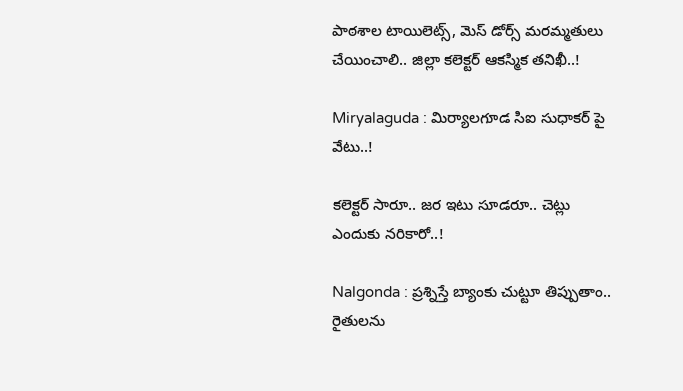పాఠశాల టాయిలెట్స్, మెస్ డోర్స్ మరమ్మతులు చేయించాలి.. జిల్లా కలెక్టర్ ఆకస్మిక తనిఖీ..!

Miryalaguda : మిర్యాలగూడ సిఐ సుధాకర్ పై వేటు..!

కలెక్టర్ సారూ.. జర ఇటు సూడరూ.. చెట్లు ఎందుకు నరికారో..!

Nalgonda : ప్రశ్నిస్తే బ్యాంకు చుట్టూ తిప్పుతాం.. రైతులను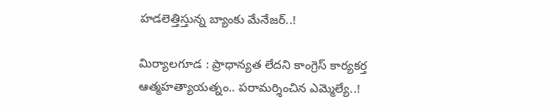హడలెత్తిస్తున్న బ్యాంకు మేనేజర్..!

మిర్యాలగూడ : ప్రాధాన్యత లేదని కాంగ్రెస్ కార్యకర్త ఆత్మహత్యాయత్నం.. పరామర్శించిన ఎమ్మెల్యే..!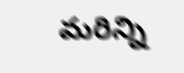మరిన్ని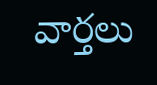వార్తలు